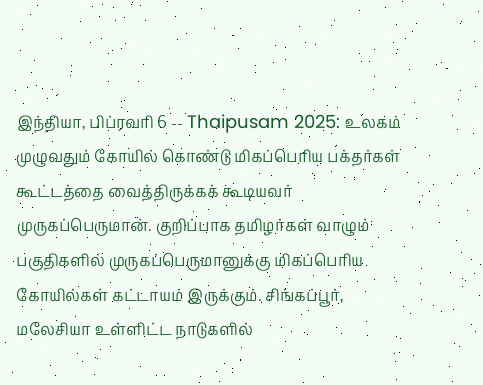இந்தியா, பிப்ரவரி 6 -- Thaipusam 2025: உலகம் முழுவதும் கோயில் கொண்டு மிகப்பெரிய பக்தர்கள் கூட்டத்தை வைத்திருக்கக் கூடியவர் முருகப்பெருமான். குறிப்பாக தமிழர்கள் வாழும் பகுதிகளில் முருகப்பெருமானுக்கு மிகப்பெரிய கோயில்கள் கட்டாயம் இருக்கும். சிங்கப்பூர், மலேசியா உள்ளிட்ட நாடுகளில்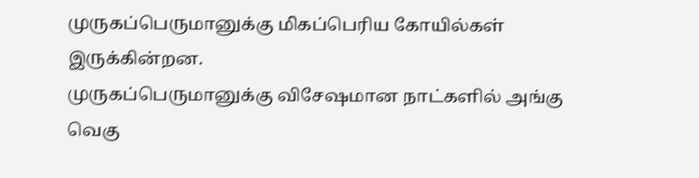முருகப்பெருமானுக்கு மிகப்பெரிய கோயில்கள் இருக்கின்றன.
முருகப்பெருமானுக்கு விசேஷமான நாட்களில் அங்கு வெகு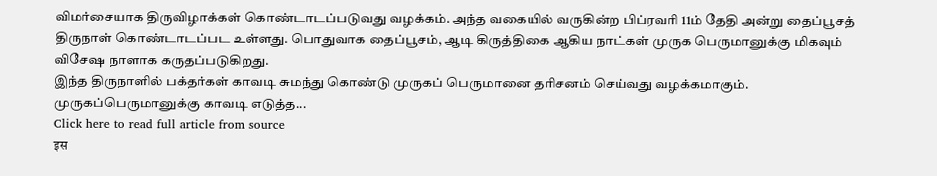விமர்சையாக திருவிழாக்கள் கொண்டாடப்படுவது வழக்கம். அந்த வகையில் வருகின்ற பிப்ரவரி 11ம் தேதி அன்று தைப்பூசத் திருநாள் கொண்டாடப்பட உள்ளது. பொதுவாக தைப்பூசம், ஆடி கிருத்திகை ஆகிய நாட்கள் முருக பெருமானுக்கு மிகவும் விசேஷ நாளாக கருதப்படுகிறது.
இந்த திருநாளில் பக்தர்கள் காவடி சுமந்து கொண்டு முருகப் பெருமானை தரிசனம் செய்வது வழக்கமாகும். முருகப்பெருமானுக்கு காவடி எடுத்த...
Click here to read full article from source
इस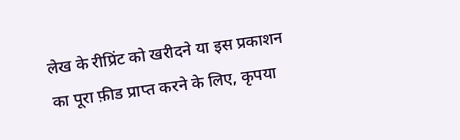लेख के रीप्रिंट को खरीदने या इस प्रकाशन का पूरा फ़ीड प्राप्त करने के लिए, कृपया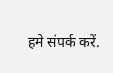हमे संपर्क करें.